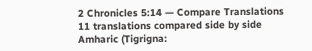2 Chronicles 5:14 — Compare Translations
11 translations compared side by side
Amharic (Tigrigna: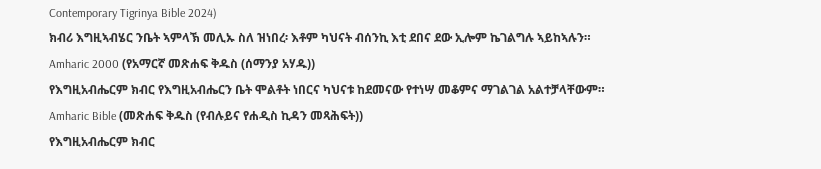Contemporary Tigrinya Bible 2024)
ክብሪ እግዚኣብሄር ንቤት ኣምላኽ መሊኡ ስለ ዝነበረ፡ እቶም ካህናት ብሰንኪ እቲ ደበና ደው ኢሎም ኬገልግሉ ኣይከኣሉን።
Amharic 2000 (የአማርኛ መጽሐፍ ቅዱስ (ሰማንያ አሃዱ))
የእግዚአብሔርም ክብር የእግዚአብሔርን ቤት ሞልቶት ነበርና ካህናቱ ከደመናው የተነሣ መቆምና ማገልገል አልተቻላቸውም።
Amharic Bible (መጽሐፍ ቅዱስ (የብሉይና የሐዲስ ኪዳን መጻሕፍት))
የእግዚአብሔርም ክብር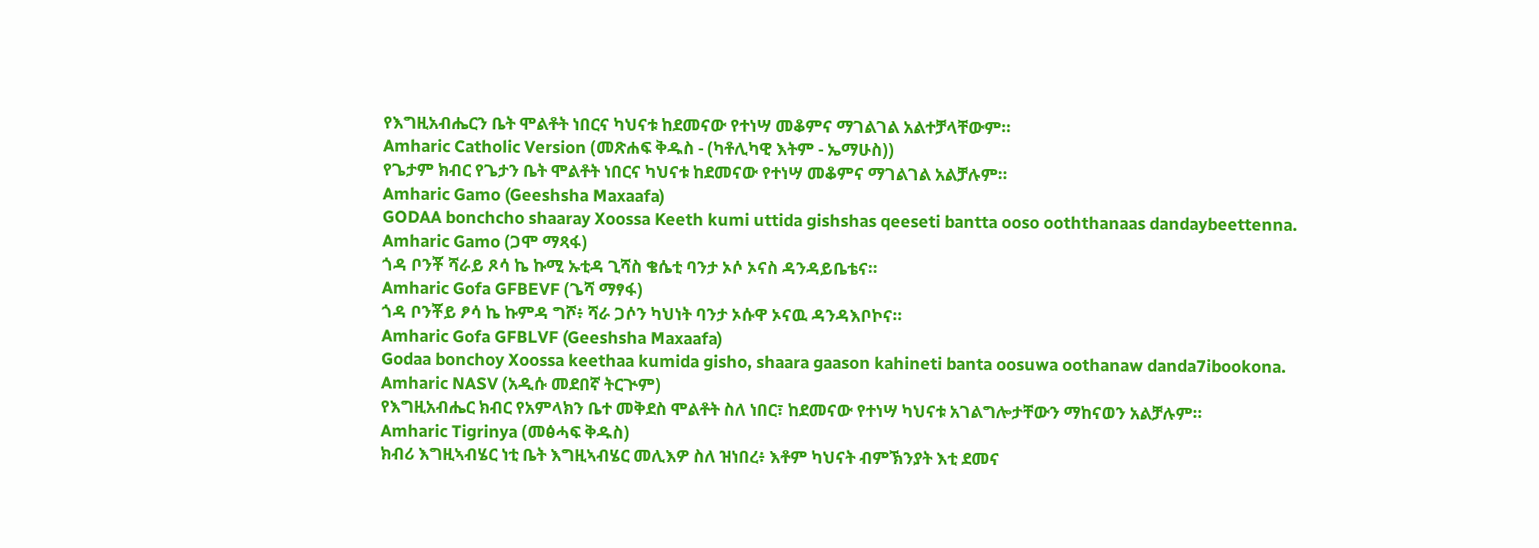የእግዚአብሔርን ቤት ሞልቶት ነበርና ካህናቱ ከደመናው የተነሣ መቆምና ማገልገል አልተቻላቸውም።
Amharic Catholic Version (መጽሐፍ ቅዱስ - (ካቶሊካዊ እትም - ኤማሁስ))
የጌታም ክብር የጌታን ቤት ሞልቶት ነበርና ካህናቱ ከደመናው የተነሣ መቆምና ማገልገል አልቻሉም።
Amharic Gamo (Geeshsha Maxaafa)
GODAA bonchcho shaaray Xoossa Keeth kumi uttida gishshas qeeseti bantta ooso ooththanaas dandaybeettenna.
Amharic Gamo (ጋሞ ማጻፋ)
ጎዳ ቦንቾ ሻራይ ጾሳ ኬ ኩሚ ኡቲዳ ጊሻስ ቄሴቲ ባንታ ኦሶ ኦናስ ዳንዳይቤቴና።
Amharic Gofa GFBEVF (ጌሻ ማፃፋ)
ጎዳ ቦንቾይ ፆሳ ኬ ኩምዳ ግሾ፥ ሻራ ጋሶን ካህነት ባንታ ኦሱዋ ኦናዉ ዳንዳእቦኮና።
Amharic Gofa GFBLVF (Geeshsha Maxaafa)
Godaa bonchoy Xoossa keethaa kumida gisho, shaara gaason kahineti banta oosuwa oothanaw danda7ibookona.
Amharic NASV (አዲሱ መደበኛ ትርጒም)
የእግዚአብሔር ክብር የአምላክን ቤተ መቅደስ ሞልቶት ስለ ነበር፣ ከደመናው የተነሣ ካህናቱ አገልግሎታቸውን ማከናወን አልቻሉም።
Amharic Tigrinya (መፅሓፍ ቅዱስ)
ክብሪ እግዚኣብሄር ነቲ ቤት እግዚኣብሄር መሊእዎ ስለ ዝነበረ፥ እቶም ካህናት ብምኽንያት እቲ ደመና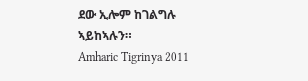ደው ኢሎም ከገልግሉ ኣይከኣሉን።
Amharic Tigrinya 2011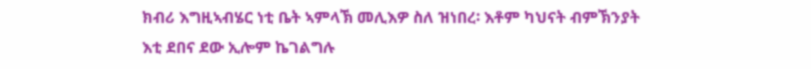ክብሪ እግዚኣብሄር ነቲ ቤት ኣምላኽ መሊእዎ ስለ ዝነበረ፡ እቶም ካህናት ብምኽንያት እቲ ደበና ደው ኢሎም ኬገልግሉ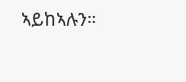ኣይከኣሉን።